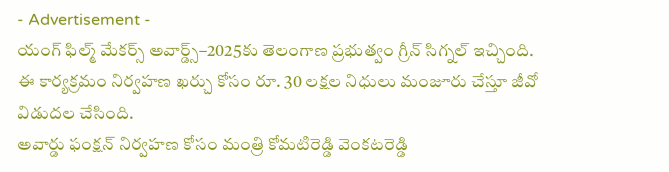- Advertisement -
యంగ్ ఫిల్మ్ మేకర్స్ అవార్డ్స్–2025కు తెలంగాణ ప్రభుత్వం గ్రీన్ సిగ్నల్ ఇచ్చింది. ఈ కార్యక్రమం నిర్వహణ ఖర్చు కోసం రూ. 30 లక్షల నిధులు మంజూరు చేస్తూ జీవో విడుదల చేసింది.
అవార్డు ఫంక్షన్ నిర్వహణ కోసం మంత్రి కోమటిరెడ్డి వెంకటరెడ్డి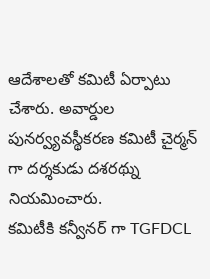ఆదేశాలతో కమిటీ ఏర్పాటు చేశారు. అవార్డుల పునర్వ్యవస్థీకరణ కమిటీ చైర్మన్ గా దర్శకుడు దశరథ్ను నియమించారు.
కమిటీకి కన్వీనర్ గా TGFDCL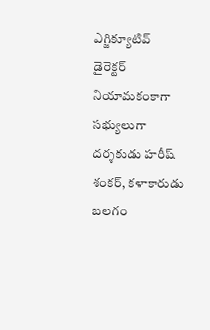ఎగ్జిక్యూటివ్ డైరెక్టర్ నియామకంకాగా సభ్యులుగా దర్శకుడు హరీష్ శంకర్, కళాకారుడు బలగం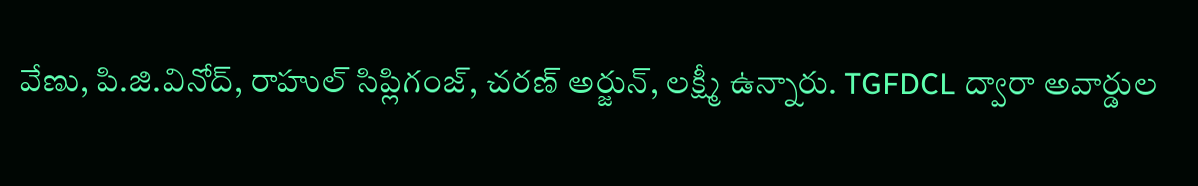వేణు, పి.జి.వినోద్, రాహుల్ సిప్లిగంజ్, చరణ్ అర్జున్, లక్ష్మీ ఉన్నారు. TGFDCL ద్వారా అవార్డుల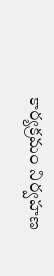కార్యక్రమం నిర్వహణ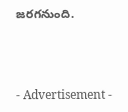జరగనుంది.



- Advertisement -